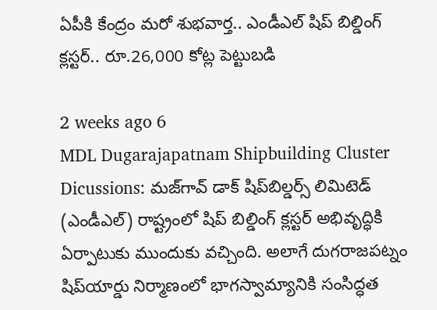ఏపీకి కేంద్రం మరో శుభవార్త.. ఎండీఎల్‌ షిప్‌ బిల్డింగ్‌ క్లస్టర్‌.. రూ.26,000 కోట్ల పెట్టుబడి

2 weeks ago 6
MDL Dugarajapatnam Shipbuilding Cluster Dicussions: మజ్‌గావ్‌ డాక్‌ షిప్‌బిల్డర్స్‌ లిమిటెడ్‌ (ఎండీఎల్‌) రాష్ట్రంలో షిప్‌ బిల్డింగ్‌ క్లస్టర్‌ అభివృద్ధికి ఏర్పాటుకు ముందుకు వచ్చింది. అలాగే దుగరాజపట్నం షిప్‌యార్డు నిర్మాణంలో భాగస్వామ్యానికి సంసిద్ధత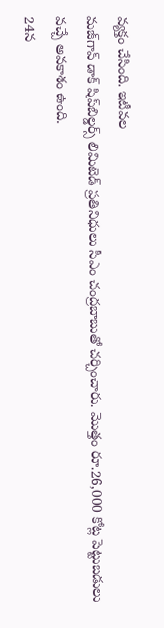వ్యక్తం చేసింది. ఇటీవల
మజ్‌గావ్‌ డాక్‌ షిప్‌బిల్డర్స్‌ లిమిటెడ్‌ ప్రతినిధులు సీఎం చంద్రబాబుతో చర్చించారు. మొత్తం రూ.26,000 కోట్ల పెట్టుబడులు వచ్చే అవకాశం ఉంది.
24న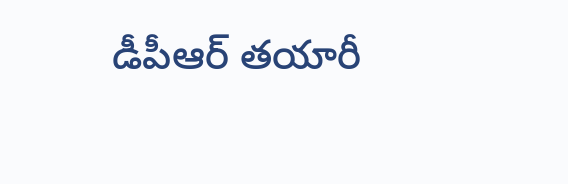డీపీఆర్‌ తయారీ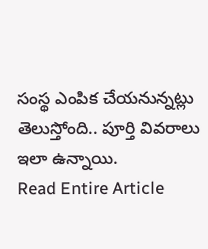సంస్థ ఎంపిక చేయనున్నట్లు తెలుస్తోంది.. పూర్తి వివరాలు ఇలా ఉన్నాయి.
Read Entire Article